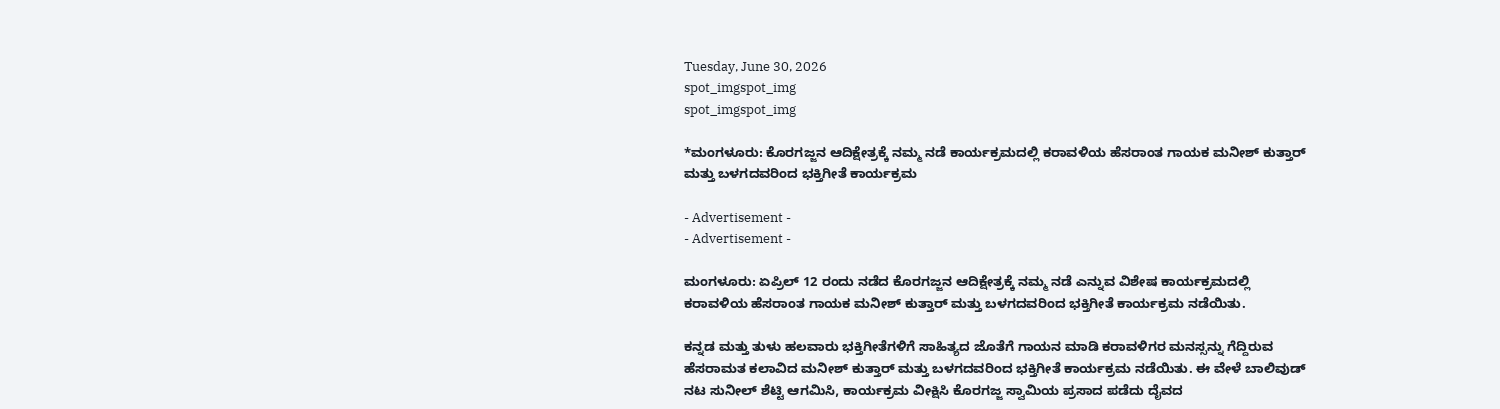Tuesday, June 30, 2026
spot_imgspot_img
spot_imgspot_img

*ಮಂಗಳೂರು: ಕೊರಗಜ್ಜನ ಆದಿಕ್ಷೇತ್ರಕ್ಕೆ ನಮ್ಮ ನಡೆ ಕಾರ್ಯಕ್ರಮದಲ್ಲಿ ಕರಾವಳಿಯ ಹೆಸರಾಂತ ಗಾಯಕ ಮನೀಶ್ ಕುತ್ತಾರ್ ಮತ್ತು ಬಳಗದವರಿಂದ ಭಕ್ತಿಗೀತೆ ಕಾರ್ಯಕ್ರಮ

- Advertisement -
- Advertisement -

ಮಂಗಳೂರು: ಏಪ್ರಿಲ್ 12 ರಂದು ನಡೆದ ಕೊರಗಜ್ಜನ ಆದಿಕ್ಷೇತ್ರಕ್ಕೆ ನಮ್ಮ ನಡೆ ಎನ್ನುವ ವಿಶೇಷ ಕಾರ್ಯಕ್ರಮದಲ್ಲಿ ಕರಾವಳಿಯ ಹೆಸರಾಂತ ಗಾಯಕ ಮನೀಶ್ ಕುತ್ತಾರ್ ಮತ್ತು ಬಳಗದವರಿಂದ ಭಕ್ತಿಗೀತೆ ಕಾರ್ಯಕ್ರಮ ನಡೆಯಿತು.

ಕನ್ನಡ ಮತ್ತು ತುಳು ಹಲವಾರು ಭಕ್ತಿಗೀತೆಗಳಿಗೆ ಸಾಹಿತ್ಯದ ಜೊತೆಗೆ ಗಾಯನ ಮಾಡಿ ಕರಾವಳಿಗರ ಮನಸ್ಸನ್ನು ಗೆದ್ದಿರುವ ಹೆಸರಾಮತ ಕಲಾವಿದ ಮನೀಶ್ ಕುತ್ತಾರ್ ಮತ್ತು ಬಳಗದವರಿಂದ ಭಕ್ತಿಗೀತೆ ಕಾರ್ಯಕ್ರಮ ನಡೆಯಿತು. ಈ ವೇಳೆ ಬಾಲಿವುಡ್ ನಟ ಸುನೀಲ್ ಶೆಟ್ಟಿ ಆಗಮಿಸಿ, ಕಾರ್ಯಕ್ರಮ ವೀಕ್ಷಿಸಿ ಕೊರಗಜ್ಜ ಸ್ವಾಮಿಯ ಪ್ರಸಾದ ಪಡೆದು ದೈವದ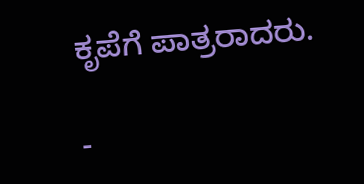ಕೃಪೆಗೆ ಪಾತ್ರರಾದರು.

-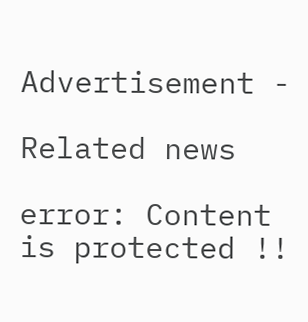Advertisement -

Related news

error: Content is protected !!